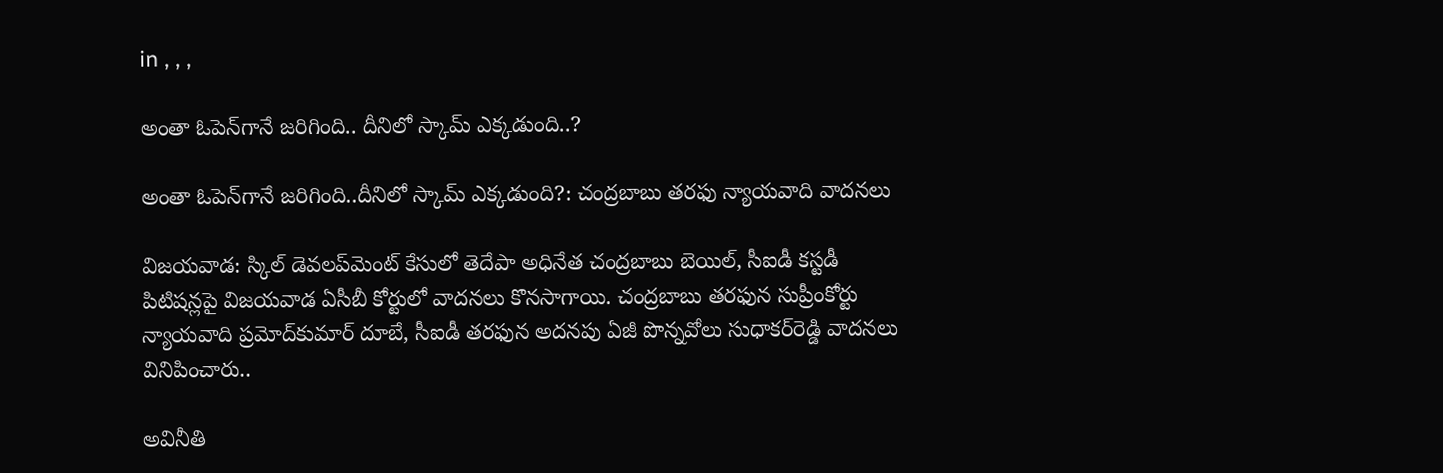in , , ,

అంతా ఓపెన్‌గానే జరిగింది.. దీనిలో స్కామ్‌ ఎక్కడుంది..?

అంతా ఓపెన్‌గానే జరిగింది..దీనిలో స్కామ్‌ ఎక్కడుంది?: చంద్రబాబు తరఫు న్యాయవాది వాదనలు

విజయవాడ: స్కిల్‌ డెవలప్‌మెంట్‌ కేసులో తెదేపా అధినేత చంద్రబాబు బెయిల్‌, సీఐడీ కస్టడీ పిటిషన్లపై విజయవాడ ఏసీబీ కోర్టులో వాదనలు కొనసాగాయి. చంద్రబాబు తరఫున సుప్రీంకోర్టు న్యాయవాది ప్రమోద్‌కుమార్‌ దూబే, సీఐడీ తరఫున అదనపు ఏజీ పొన్నవోలు సుధాకర్‌రెడ్డి వాదనలు వినిపించారు..

అవినీతి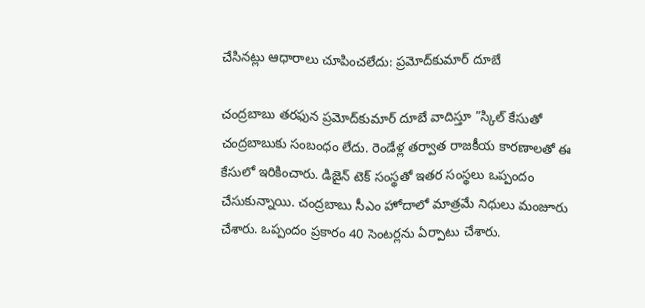చేసినట్లు ఆధారాలు చూపించలేదు: ప్రమోద్‌కుమార్‌ దూబే

చంద్రబాబు తరఫున ప్రమోద్‌కుమార్‌ దూబే వాదిస్తూ ”స్కిల్‌ కేసుతో చంద్రబాబుకు సంబంధం లేదు. రెండేళ్ల తర్వాత రాజకీయ కారణాలతో ఈ కేసులో ఇరికించారు. డిజైన్‌ టెక్‌ సంస్థతో ఇతర సంస్థలు ఒప్పందం చేసుకున్నాయి. చంద్రబాబు సీఎం హోదాలో మాత్రమే నిధులు మంజూరు చేశారు. ఒప్పందం ప్రకారం 40 సెంటర్లను ఏర్పాటు చేశారు.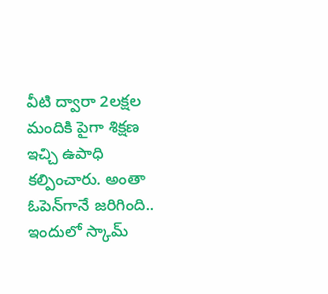వీటి ద్వారా 2లక్షల మందికి పైగా శిక్షణ ఇచ్చి ఉపాధి కల్పించారు. అంతా ఓపెన్‌గానే జరిగింది.. ఇందులో స్కామ్‌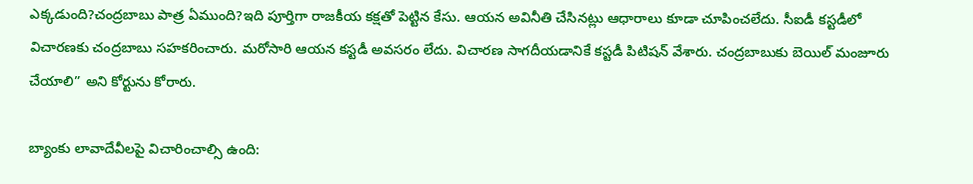ఎక్కడుంది?చంద్రబాబు పాత్ర ఏముంది?ఇది పూర్తిగా రాజకీయ కక్షతో పెట్టిన కేసు. ఆయన అవినీతి చేసినట్లు ఆధారాలు కూడా చూపించలేదు. సీఐడీ కస్టడీలో విచారణకు చంద్రబాబు సహకరించారు. మరోసారి ఆయన కస్టడీ అవసరం లేదు. విచారణ సాగదీయడానికే కస్టడీ పిటిషన్‌ వేశారు. చంద్రబాబుకు బెయిల్‌ మంజూరు చేయాలి” అని కోర్టును కోరారు.

బ్యాంకు లావాదేవీలపై విచారించాల్సి ఉంది: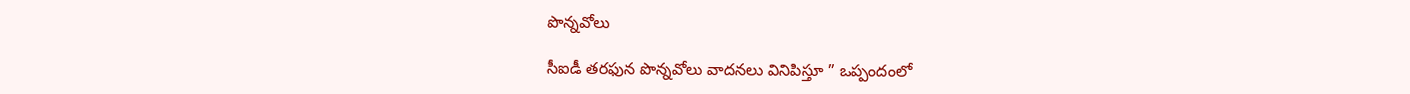పొన్నవోలు

సీఐడీ తరఫున పొన్నవోలు వాదనలు వినిపిస్తూ ” ఒప్పందంలో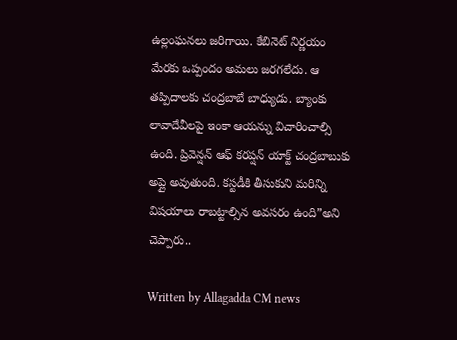ఉల్లంఘనలు జరిగాయి. కేబినెట్‌ నిర్ణయం మేరకు ఒప్పందం అమలు జరగలేదు. ఆ తప్పిదాలకు చంద్రబాబే బాధ్యుడు. బ్యాంకు లావాదేవీలపై ఇంకా ఆయన్ను విచారించాల్సి ఉంది. ప్రివెన్షన్‌ ఆఫ్‌ కరప్షన్‌ యాక్ట్‌ చంద్రబాబుకు అప్లై అవుతుంది. కస్టడీకి తీసుకుని మరిన్ని విషయాలు రాబట్టాల్సిన అవసరం ఉంది”అని చెప్పారు..

Written by Allagadda CM news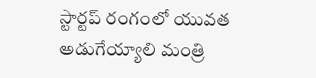స్టార్టప్ రంగంలో యువత అడుగేయ్యాలి మంత్రి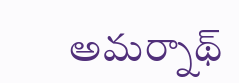అమర్నాథ్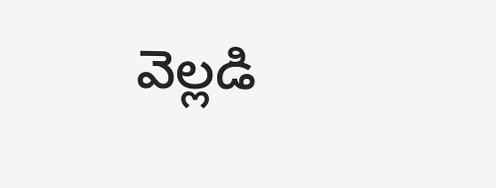వెల్లడి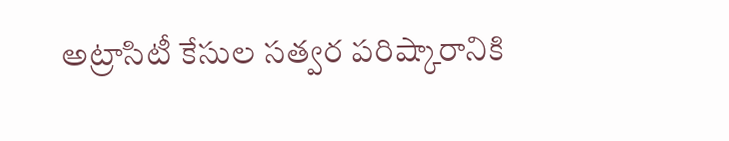అట్రాసిటీ కేసుల స‌త్వ‌ర ప‌రిష్కారానికి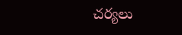చ‌ర్య‌లు